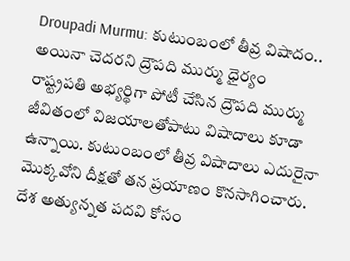Droupadi Murmu: కుటుంబంలో తీవ్ర విషాదం.. అయినా చెదరని ద్రౌపది ముర్ము ధైర్యం
రాష్ట్రపతి అభ్యర్థిగా పోటీ చేసిన ద్రౌపది ముర్ము జీవితంలో విజయాలతోపాటు విషాదాలు కూడా ఉన్నాయి. కుటుంబంలో తీవ్ర విషాదాలు ఎదురైనా మొక్కవోని దీక్షతో తన ప్రయాణం కొనసాగించారు. దేశ అత్యున్నత పదవి కోసం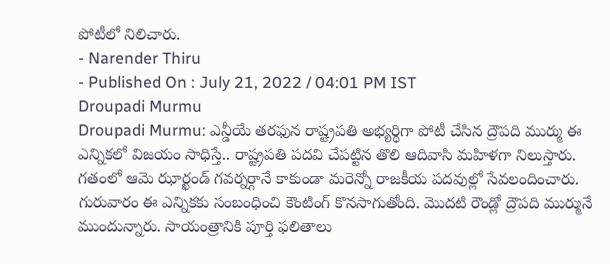పోటీలో నిలిచారు.
- Narender Thiru
- Published On : July 21, 2022 / 04:01 PM IST
Droupadi Murmu
Droupadi Murmu: ఎన్డీయే తరఫున రాష్ట్రపతి అభ్యర్థిగా పోటీ చేసిన ద్రౌపది ముర్ము ఈ ఎన్నికలో విజయం సాధిస్తే.. రాష్ట్రపతి పదవి చేపట్టిన తొలి ఆదివాసి మహిళగా నిలుస్తారు. గతంలో ఆమె ఝార్ఖండ్ గవర్నర్గానే కాకుండా మరెన్నో రాజకీయ పదవుల్లో సేవలందించారు. గురువారం ఈ ఎన్నికకు సంబంధించి కౌంటింగ్ కొనసాగుతోంది. మొదటి రౌండ్లో ద్రౌపది ముర్మునే ముందున్నారు. సాయంత్రానికి పూర్తి ఫలితాలు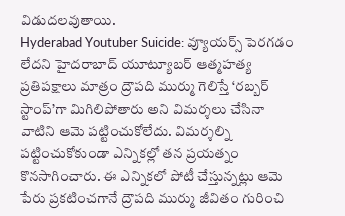విడుదలవుతాయి.
Hyderabad Youtuber Suicide: వ్యూయర్స్ పెరగడం లేదని హైదరాబాద్ యూట్యూబర్ ఆత్మహత్య
ప్రతిపక్షాలు మాత్రం ద్రౌపది ముర్ము గెలిస్తే ‘రబ్బర్ స్టాంప్’గా మిగిలిపోతారు అని విమర్శలు చేసినా వాటిని ఆమె పట్టించుకోలేదు. విమర్శల్ని పట్టించుకోకుండా ఎన్నికల్లో తన ప్రయత్నం కొనసాగించారు. ఈ ఎన్నికలో పోటీ చేస్తున్నట్లు ఆమె పేరు ప్రకటించగానే ద్రౌపది ముర్ము జీవితం గురించి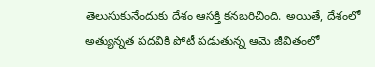తెలుసుకునేందుకు దేశం ఆసక్తి కనబరిచింది. అయితే, దేశంలో అత్యున్నత పదవికి పోటీ పడుతున్న ఆమె జీవితంలో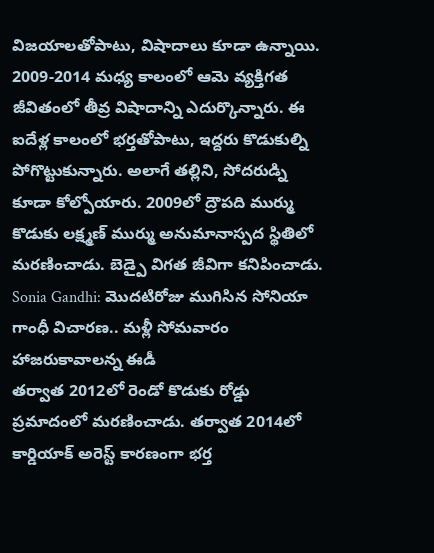విజయాలతోపాటు, విషాదాలు కూడా ఉన్నాయి. 2009-2014 మధ్య కాలంలో ఆమె వ్యక్తిగత జీవితంలో తీవ్ర విషాదాన్ని ఎదుర్కొన్నారు. ఈ ఐదేళ్ల కాలంలో భర్తతోపాటు, ఇద్దరు కొడుకుల్ని పోగొట్టుకున్నారు. అలాగే తల్లిని, సోదరుడ్ని కూడా కోల్పోయారు. 2009లో ద్రౌపది ముర్ము కొడుకు లక్ష్మణ్ ముర్ము అనుమానాస్పద స్థితిలో మరణించాడు. బెడ్పై విగత జీవిగా కనిపించాడు.
Sonia Gandhi: మొదటిరోజు ముగిసిన సోనియా గాంధీ విచారణ.. మళ్లీ సోమవారం హాజరుకావాలన్న ఈడీ
తర్వాత 2012లో రెండో కొడుకు రోడ్డు ప్రమాదంలో మరణించాడు. తర్వాత 2014లో కార్డియాక్ అరెస్ట్ కారణంగా భర్త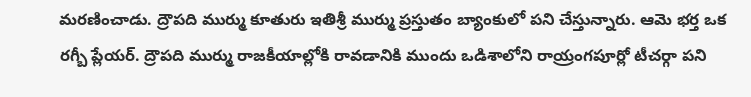మరణించాడు. ద్రౌపది ముర్ము కూతురు ఇతిశ్రీ ముర్ము ప్రస్తుతం బ్యాంకులో పని చేస్తున్నారు. ఆమె భర్త ఒక రగ్బీ ప్లేయర్. ద్రౌపది ముర్ము రాజకీయాల్లోకి రావడానికి ముందు ఒడిశాలోని రాయ్రంగపూర్లో టీచర్గా పని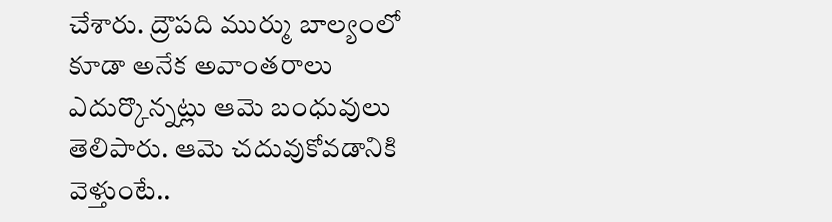చేశారు. ద్రౌపది ముర్ము బాల్యంలో కూడా అనేక అవాంతరాలు ఎదుర్కొన్నట్లు ఆమె బంధువులు తెలిపారు. ఆమె చదువుకోవడానికి వెళ్తుంటే..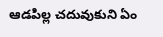ఆడపిల్ల చదువుకుని ఏం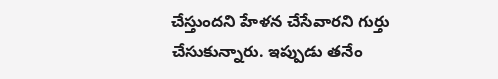చేస్తుందని హేళన చేసేవారని గుర్తు చేసుకున్నారు. ఇప్పుడు తనేం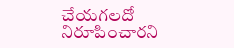చేయగలదో నిరూపించారని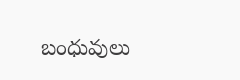బంధువులు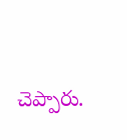చెప్పారు.